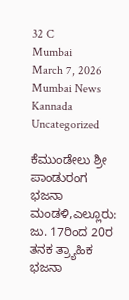32 C
Mumbai
March 7, 2026
Mumbai News Kannada
Uncategorized

ಕೆಮುಂಡೇಲು ಶ್ರೀ ಪಾಂಡುರಂಗ ಭಜನಾ ಮಂಡಳಿ,ಎಲ್ಲೂರು: ಜು. 17ರಿಂದ 20ರ ತನಕ ತ್ರ್ಯಾಹಿಕ ಭಜನಾ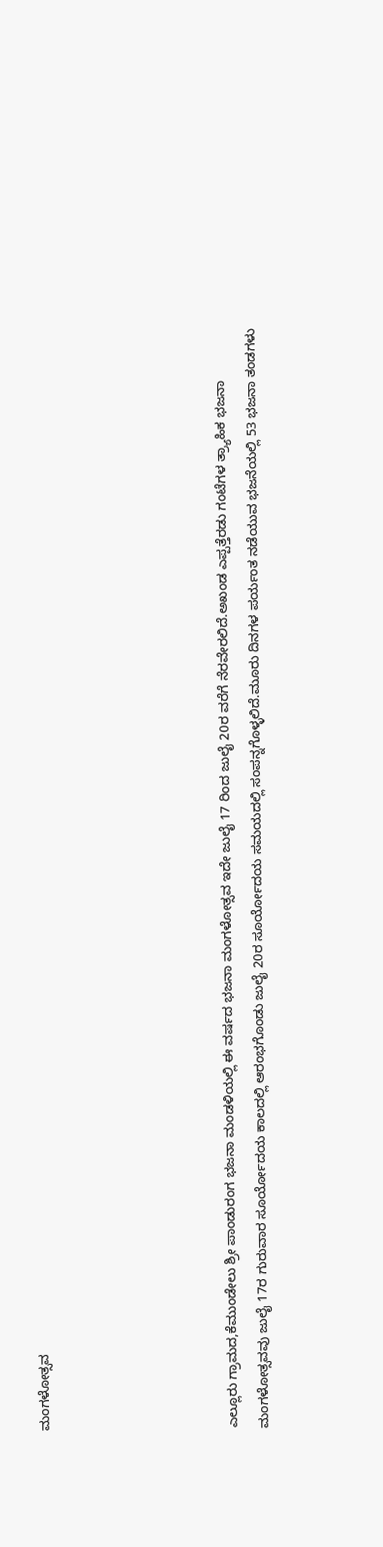ಮಂಗಳೋತ್ಸವ





ಎಲ್ಲೂರು ಗ್ರಾಮದ,ಕೆಮುಂಡೇಲು ಶ್ರೀ ಪಾಂಡುರಂಗ ಭಜನಾ ಮಂಡಳಿಯಲ್ಲಿ ಈ ವರ್ಷದ ಭಜನಾ ಮಂಗಳೋತ್ಸವ ಇದೇ ಜುಲೈ 17 ರಿಂದ ಜುಲೈ 20ರ ವರೆಗೆ ನೆರವೇರಲಿದೆ.ಅಖಂಡ ಎಪ್ಪತ್ತೆರಡು ಗಂಟೆಗಳ ತ್ರ್ಯಾಹಿಕ ಭಜನಾ ಮಂಗಳೋತ್ಸವವು ಜುಲೈ 17ರ ಗುರುವಾರ ಸೂರ್ಯೋದಯ ಕಾಲದಲ್ಲಿ ಆರಂಭಗೊಂಡು ಜುಲೈ 20ರ ಸೂರ್ಯೋದಯ ಸಮಯದಲ್ಲಿ ಸಂಪನ್ನಗೊಳ್ಳಲಿದೆ.ಮೂರು ದಿನಗಳ ಪರ್ಯಂತ ನಡೆಯುವ ಭಜನೆಯಲ್ಲಿ 53 ಭಜನಾ ತಂಡಗಳು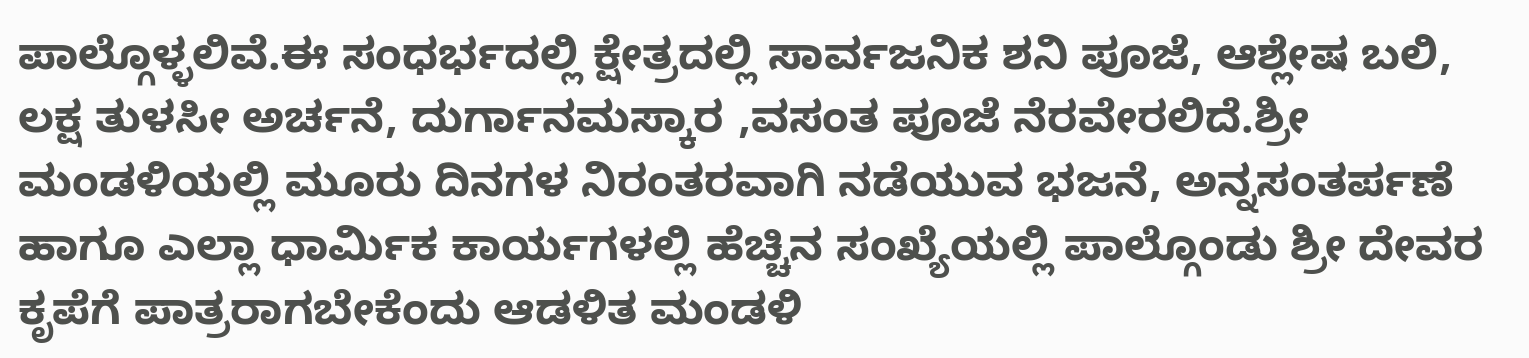ಪಾಲ್ಗೊಳ್ಳಲಿವೆ.ಈ ಸಂಧರ್ಭದಲ್ಲಿ ಕ್ಷೇತ್ರದಲ್ಲಿ ಸಾರ್ವಜನಿಕ ಶನಿ ಪೂಜೆ, ಆಶ್ಲೇಷ ಬಲಿ, ಲಕ್ಷ ತುಳಸೀ ಅರ್ಚನೆ, ದುರ್ಗಾನಮಸ್ಕಾರ ,ವಸಂತ ಪೂಜೆ ನೆರವೇರಲಿದೆ.ಶ್ರೀ ಮಂಡಳಿಯಲ್ಲಿ ಮೂರು ದಿನಗಳ ನಿರಂತರವಾಗಿ ನಡೆಯುವ ಭಜನೆ, ಅನ್ನಸಂತರ್ಪಣೆ ಹಾಗೂ ಎಲ್ಲಾ ಧಾರ್ಮಿಕ ಕಾರ್ಯಗಳಲ್ಲಿ ಹೆಚ್ಚಿನ ಸಂಖ್ಯೆಯಲ್ಲಿ ಪಾಲ್ಗೊಂಡು ಶ್ರೀ ದೇವರ ಕೃಪೆಗೆ ಪಾತ್ರರಾಗಬೇಕೆಂದು ಆಡಳಿತ ಮಂಡಳಿ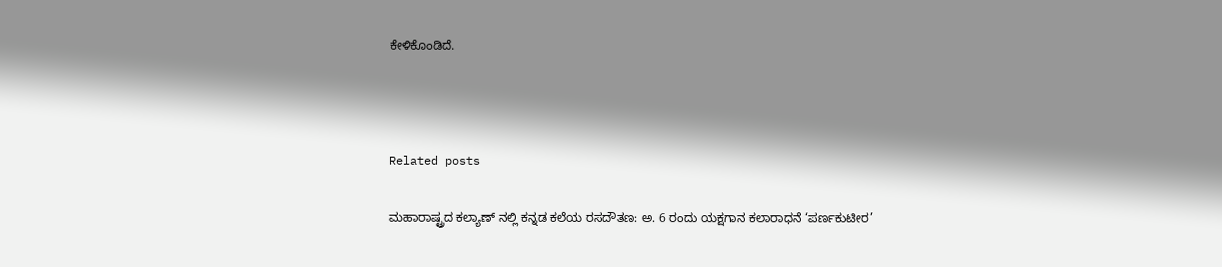ಕೇಳಿಕೊಂಡಿದೆ.



Related posts

ಮಹಾರಾಷ್ಟ್ರದ ಕಲ್ಯಾಣ್‌ ನಲ್ಲಿ ಕನ್ನಡ ಕಲೆಯ ರಸದೌತಣ: ಅ. 6 ರಂದು ಯಕ್ಷಗಾನ ಕಲಾರಾಧನೆ ‘ಪರ್ಣಕುಟೀರ’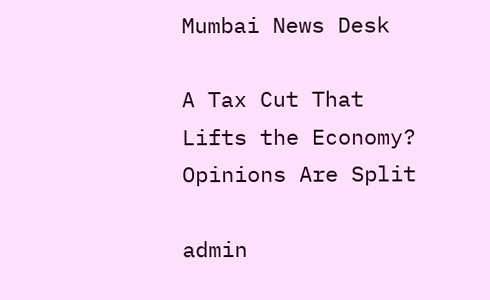Mumbai News Desk

A Tax Cut That Lifts the Economy? Opinions Are Split

admin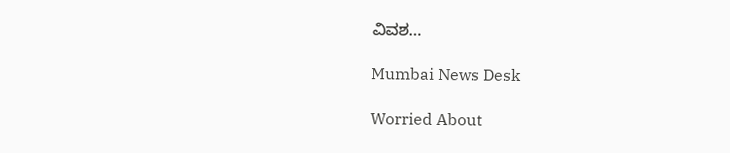ವಿವಶ…

Mumbai News Desk

Worried About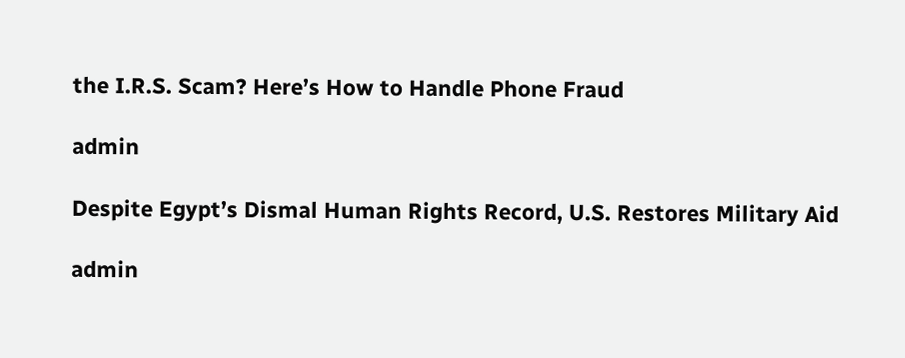the I.R.S. Scam? Here’s How to Handle Phone Fraud

admin

Despite Egypt’s Dismal Human Rights Record, U.S. Restores Military Aid

admin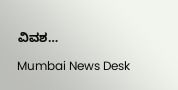ವಿವಶ…

Mumbai News Desk